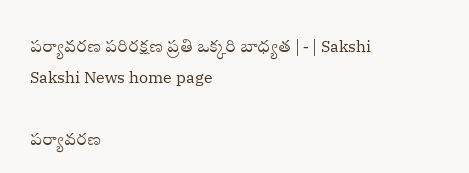పర్యావరణ పరిరక్షణ ప్రతి ఒక్కరి బాధ్యత | - | Sakshi
Sakshi News home page

పర్యావరణ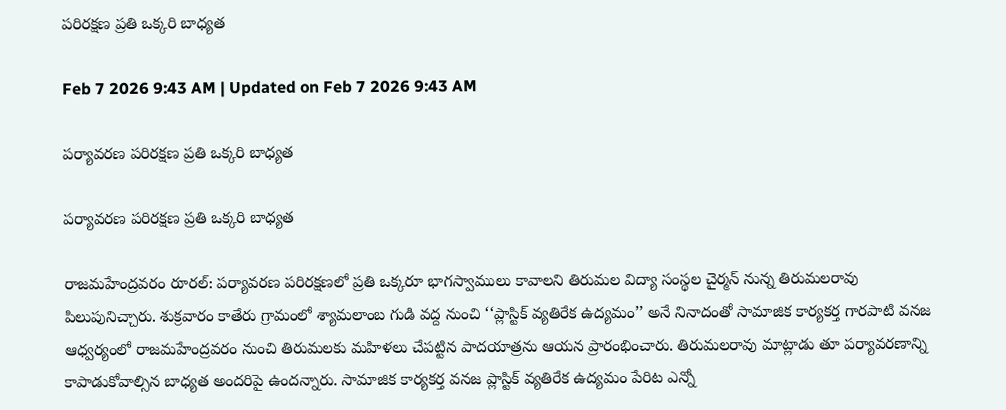పరిరక్షణ ప్రతి ఒక్కరి బాధ్యత

Feb 7 2026 9:43 AM | Updated on Feb 7 2026 9:43 AM

పర్యావరణ పరిరక్షణ ప్రతి ఒక్కరి బాధ్యత

పర్యావరణ పరిరక్షణ ప్రతి ఒక్కరి బాధ్యత

రాజమహేంద్రవరం రూరల్‌: పర్యావరణ పరిరక్షణలో ప్రతి ఒక్కరూ భాగస్వాములు కావాలని తిరుమల విద్యా సంస్థల చైర్మన్‌ నున్న తిరుమలరావు పిలుపునిచ్చారు. శుక్రవారం కాతేరు గ్రామంలో శ్యామలాంబ గుడి వద్ద నుంచి ‘‘ప్లాస్టిక్‌ వ్యతిరేక ఉద్యమం’’ అనే నినాదంతో సామాజిక కార్యకర్త గారపాటి వనజ ఆధ్వర్యంలో రాజమహేంద్రవరం నుంచి తిరుమలకు మహిళలు చేపట్టిన పాదయాత్రను ఆయన ప్రారంభించారు. తిరుమలరావు మాట్లాడు తూ పర్యావరణాన్ని కాపాడుకోవాల్సిన బాధ్యత అందరిపై ఉందన్నారు. సామాజిక కార్యకర్త వనజ ప్లాస్టిక్‌ వ్యతిరేక ఉద్యమం పేరిట ఎన్నో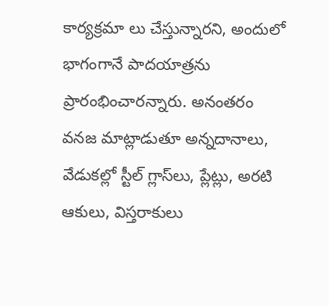కార్యక్రమా లు చేస్తున్నారని, అందులో భాగంగానే పాదయాత్రను ప్రారంభించారన్నారు. అనంతరం వనజ మాట్లాడుతూ అన్నదానాలు, వేడుకల్లో స్టీల్‌ గ్లాస్‌లు, ప్లేట్లు, అరటి ఆకులు, విస్తరాకులు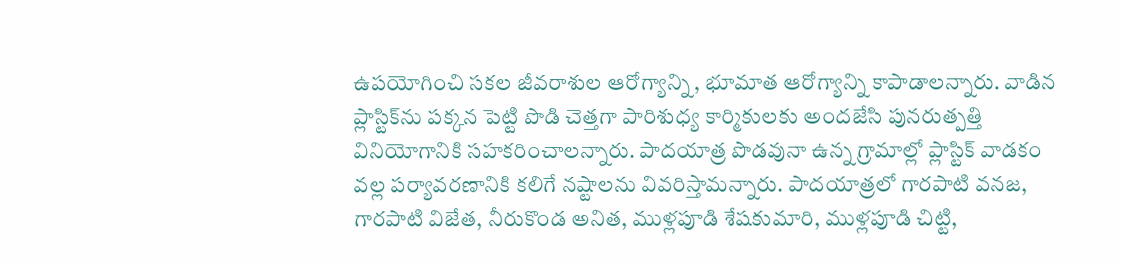ఉపయోగించి సకల జీవరాశుల ఆరోగ్యాన్ని, భూమాత ఆరోగ్యాన్ని కాపాడాలన్నారు. వాడిన ప్లాస్టిక్‌ను పక్కన పెట్టి పొడి చెత్తగా పారిశుధ్య కార్మికులకు అందజేసి పునరుత్పత్తి వినియోగానికి సహకరించాలన్నారు. పాదయాత్ర పొడవునా ఉన్న గ్రామాల్లో ప్లాస్టిక్‌ వాడకం వల్ల పర్యావరణానికి కలిగే నష్టాలను వివరిస్తామన్నారు. పాదయాత్రలో గారపాటి వనజ, గారపాటి విజేత, నీరుకొండ అనిత, ముళ్లపూడి శేషకుమారి, ముళ్లపూడి చిట్టి,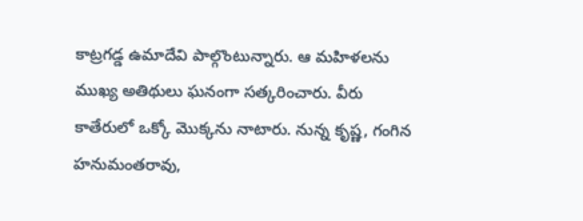కాట్రగడ్డ ఉమాదేవి పాల్గొంటున్నారు. ఆ మహిళలను ముఖ్య అతిథులు ఘనంగా సత్కరించారు. వీరు కాతేరులో ఒక్కో మొక్కను నాటారు. నున్న కృష్ణ, గంగిన హనుమంతరావు,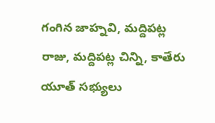గంగిన జాహ్నవి, మద్దిపట్ల రాజు, మద్దిపట్ల చిన్ని, కాతేరు యూత్‌ సభ్యులు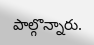పాల్గొన్నారు.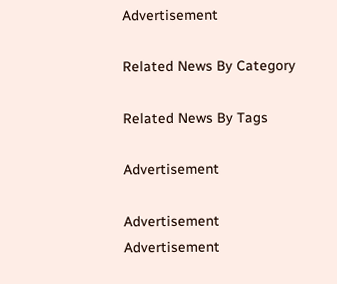Advertisement

Related News By Category

Related News By Tags

Advertisement

Advertisement
Advertisement